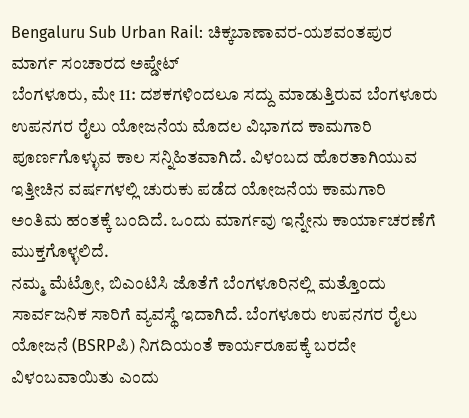Bengaluru Sub Urban Rail: ಚಿಕ್ಕಬಾಣಾವರ-ಯಶವಂತಪುರ ಮಾರ್ಗ ಸಂಚಾರದ ಅಪ್ಡೇಟ್
ಬೆಂಗಳೂರು, ಮೇ 11: ದಶಕಗಳಿಂದಲೂ ಸದ್ದು ಮಾಡುತ್ತಿರುವ ಬೆಂಗಳೂರು ಉಪನಗರ ರೈಲು ಯೋಜನೆಯ ಮೊದಲ ವಿಭಾಗದ ಕಾಮಗಾರಿ ಪೂರ್ಣಗೊಳ್ಳುವ ಕಾಲ ಸನ್ನಿಹಿತವಾಗಿದೆ. ವಿಳಂಬದ ಹೊರತಾಗಿಯುವ ಇತ್ತೀಚಿನ ವರ್ಷಗಳಲ್ಲಿ ಚುರುಕು ಪಡೆದ ಯೋಜನೆಯ ಕಾಮಗಾರಿ ಅಂತಿಮ ಹಂತಕ್ಕೆ ಬಂದಿದೆ. ಒಂದು ಮಾರ್ಗವು ಇನ್ನೇನು ಕಾರ್ಯಾಚರಣೆಗೆ ಮುಕ್ತಗೊಳ್ಳಲಿದೆ.
ನಮ್ಮ ಮೆಟ್ರೋ, ಬಿಎಂಟಿಸಿ ಜೊತೆಗೆ ಬೆಂಗಳೂರಿನಲ್ಲಿ ಮತ್ತೊಂದು ಸಾರ್ವಜನಿಕ ಸಾರಿಗೆ ವ್ಯವಸ್ಥೆ ಇದಾಗಿದೆ. ಬೆಂಗಳೂರು ಉಪನಗರ ರೈಲು ಯೋಜನೆ (BSRPಪಿ) ನಿಗದಿಯಂತೆ ಕಾರ್ಯರೂಪಕ್ಕೆ ಬರದೇ ವಿಳಂಬವಾಯಿತು ಎಂದು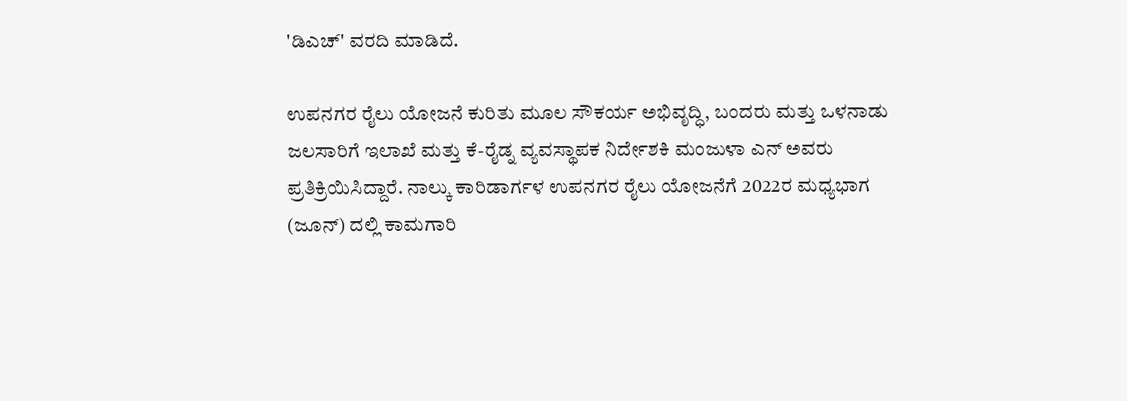'ಡಿಎಚ್' ವರದಿ ಮಾಡಿದೆ.

ಉಪನಗರ ರೈಲು ಯೋಜನೆ ಕುರಿತು ಮೂಲ ಸೌಕರ್ಯ ಅಭಿವೃದ್ಧಿ, ಬಂದರು ಮತ್ತು ಒಳನಾಡು ಜಲಸಾರಿಗೆ ಇಲಾಖೆ ಮತ್ತು ಕೆ-ರೈಡ್ನ ವ್ಯವಸ್ಥಾಪಕ ನಿರ್ದೇಶಕಿ ಮಂಜುಳಾ ಎನ್ ಅವರು ಪ್ರತಿಕ್ರಿಯಿಸಿದ್ದಾರೆ. ನಾಲ್ಕು ಕಾರಿಡಾರ್ಗಳ ಉಪನಗರ ರೈಲು ಯೋಜನೆಗೆ 2022ರ ಮಧ್ಯಭಾಗ (ಜೂನ್) ದಲ್ಲಿ ಕಾಮಗಾರಿ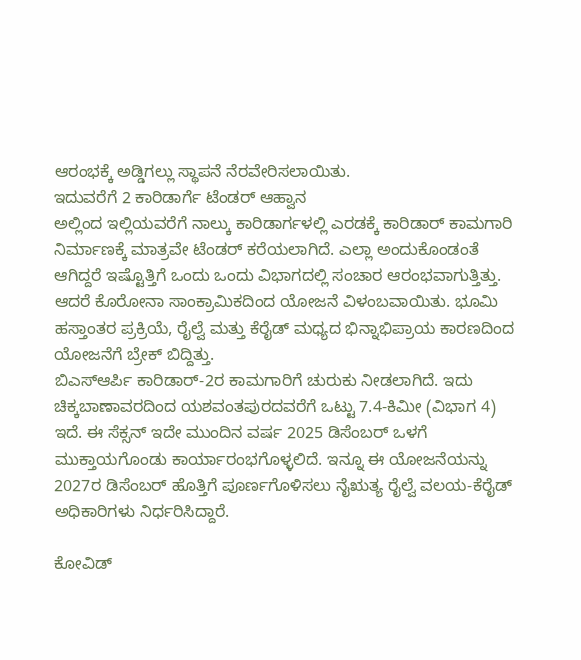ಆರಂಭಕ್ಕೆ ಅಡ್ಡಿಗಲ್ಲು ಸ್ಥಾಪನೆ ನೆರವೇರಿಸಲಾಯಿತು.
ಇದುವರೆಗೆ 2 ಕಾರಿಡಾರ್ಗೆ ಟೆಂಡರ್ ಆಹ್ವಾನ
ಅಲ್ಲಿಂದ ಇಲ್ಲಿಯವರೆಗೆ ನಾಲ್ಕು ಕಾರಿಡಾರ್ಗಳಲ್ಲಿ ಎರಡಕ್ಕೆ ಕಾರಿಡಾರ್ ಕಾಮಗಾರಿ ನಿರ್ಮಾಣಕ್ಕೆ ಮಾತ್ರವೇ ಟೆಂಡರ್ ಕರೆಯಲಾಗಿದೆ. ಎಲ್ಲಾ ಅಂದುಕೊಂಡಂತೆ ಆಗಿದ್ದರೆ ಇಷ್ಟೊತ್ತಿಗೆ ಒಂದು ಒಂದು ವಿಭಾಗದಲ್ಲಿ ಸಂಚಾರ ಆರಂಭವಾಗುತ್ತಿತ್ತು. ಆದರೆ ಕೊರೋನಾ ಸಾಂಕ್ರಾಮಿಕದಿಂದ ಯೋಜನೆ ವಿಳಂಬವಾಯಿತು. ಭೂಮಿ ಹಸ್ತಾಂತರ ಪ್ರಕ್ರಿಯೆ, ರೈಲ್ವೆ ಮತ್ತು ಕೆರೈಡ್ ಮಧ್ಯದ ಭಿನ್ನಾಭಿಪ್ರಾಯ ಕಾರಣದಿಂದ ಯೋಜನೆಗೆ ಬ್ರೇಕ್ ಬಿದ್ದಿತ್ತು.
ಬಿಎಸ್ಆರ್ಪಿ ಕಾರಿಡಾರ್-2ರ ಕಾಮಗಾರಿಗೆ ಚುರುಕು ನೀಡಲಾಗಿದೆ. ಇದು ಚಿಕ್ಕಬಾಣಾವರದಿಂದ ಯಶವಂತಪುರದವರೆಗೆ ಒಟ್ಟು 7.4-ಕಿಮೀ (ವಿಭಾಗ 4) ಇದೆ. ಈ ಸೆಕ್ಸನ್ ಇದೇ ಮುಂದಿನ ವರ್ಷ 2025 ಡಿಸೆಂಬರ್ ಒಳಗೆ ಮುಕ್ತಾಯಗೊಂಡು ಕಾರ್ಯಾರಂಭಗೊಳ್ಳಲಿದೆ. ಇನ್ನೂ ಈ ಯೋಜನೆಯನ್ನು 2027ರ ಡಿಸೆಂಬರ್ ಹೊತ್ತಿಗೆ ಪೂರ್ಣಗೊಳಿಸಲು ನೈಋತ್ಯ ರೈಲ್ವೆ ವಲಯ-ಕೆರೈಡ್ ಅಧಿಕಾರಿಗಳು ನಿರ್ಧರಿಸಿದ್ದಾರೆ.

ಕೋವಿಡ್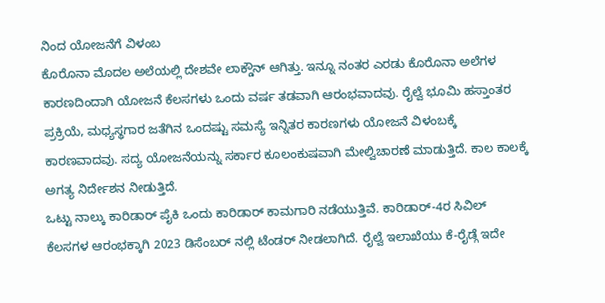ನಿಂದ ಯೋಜನೆಗೆ ವಿಳಂಬ
ಕೊರೊನಾ ಮೊದಲ ಅಲೆಯಲ್ಲಿ ದೇಶವೇ ಲಾಕ್ಡೌನ್ ಆಗಿತ್ತು. ಇನ್ನೂ ನಂತರ ಎರಡು ಕೊರೊನಾ ಅಲೆಗಳ ಕಾರಣದಿಂದಾಗಿ ಯೋಜನೆ ಕೆಲಸಗಳು ಒಂದು ವರ್ಷ ತಡವಾಗಿ ಆರಂಭವಾದವು. ರೈಲ್ವೆ ಭೂಮಿ ಹಸ್ತಾಂತರ ಪ್ರಕ್ರಿಯೆ, ಮಧ್ಯಸ್ಥಗಾರ ಜತೆಗಿನ ಒಂದಷ್ಟು ಸಮಸ್ಯೆ ಇನ್ನಿತರ ಕಾರಣಗಳು ಯೋಜನೆ ವಿಳಂಬಕ್ಕೆ ಕಾರಣವಾದವು. ಸದ್ಯ ಯೋಜನೆಯನ್ನು ಸರ್ಕಾರ ಕೂಲಂಕುಷವಾಗಿ ಮೇಲ್ವಿಚಾರಣೆ ಮಾಡುತ್ತಿದೆ. ಕಾಲ ಕಾಲಕ್ಕೆ ಅಗತ್ಯ ನಿರ್ದೇಶನ ನೀಡುತ್ತಿದೆ.
ಒಟ್ಟು ನಾಲ್ಕು ಕಾರಿಡಾರ್ ಪೈಕಿ ಒಂದು ಕಾರಿಡಾರ್ ಕಾಮಗಾರಿ ನಡೆಯುತ್ತಿವೆ. ಕಾರಿಡಾರ್-4ರ ಸಿವಿಲ್ ಕೆಲಸಗಳ ಆರಂಭಕ್ಕಾಗಿ 2023 ಡಿಸೆಂಬರ್ ನಲ್ಲಿ ಟೆಂಡರ್ ನೀಡಲಾಗಿದೆ. ರೈಲ್ವೆ ಇಲಾಖೆಯು ಕೆ-ರೈಡ್ಗೆ ಇದೇ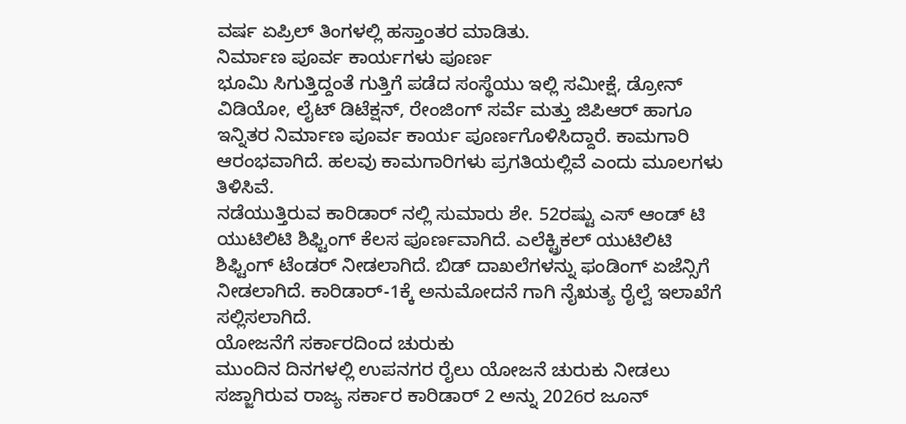ವರ್ಷ ಏಪ್ರಿಲ್ ತಿಂಗಳಲ್ಲಿ ಹಸ್ತಾಂತರ ಮಾಡಿತು.
ನಿರ್ಮಾಣ ಪೂರ್ವ ಕಾರ್ಯಗಳು ಪೂರ್ಣ
ಭೂಮಿ ಸಿಗುತ್ತಿದ್ದಂತೆ ಗುತ್ತಿಗೆ ಪಡೆದ ಸಂಸ್ಥೆಯು ಇಲ್ಲಿ ಸಮೀಕ್ಷೆ, ಡ್ರೋನ್ ವಿಡಿಯೋ, ಲೈಟ್ ಡಿಟೆಕ್ಷನ್, ರೇಂಜಿಂಗ್ ಸರ್ವೆ ಮತ್ತು ಜಿಪಿಆರ್ ಹಾಗೂ ಇನ್ನಿತರ ನಿರ್ಮಾಣ ಪೂರ್ವ ಕಾರ್ಯ ಪೂರ್ಣಗೊಳಿಸಿದ್ದಾರೆ. ಕಾಮಗಾರಿ ಆರಂಭವಾಗಿದೆ. ಹಲವು ಕಾಮಗಾರಿಗಳು ಪ್ರಗತಿಯಲ್ಲಿವೆ ಎಂದು ಮೂಲಗಳು ತಿಳಿಸಿವೆ.
ನಡೆಯುತ್ತಿರುವ ಕಾರಿಡಾರ್ ನಲ್ಲಿ ಸುಮಾರು ಶೇ. 52ರಷ್ಟು ಎಸ್ ಆಂಡ್ ಟಿ ಯುಟಿಲಿಟಿ ಶಿಫ್ಟಿಂಗ್ ಕೆಲಸ ಪೂರ್ಣವಾಗಿದೆ. ಎಲೆಕ್ಟ್ರಿಕಲ್ ಯುಟಿಲಿಟಿ ಶಿಫ್ಟಿಂಗ್ ಟೆಂಡರ್ ನೀಡಲಾಗಿದೆ. ಬಿಡ್ ದಾಖಲೆಗಳನ್ನು ಫಂಡಿಂಗ್ ಏಜೆನ್ಸಿಗೆ ನೀಡಲಾಗಿದೆ. ಕಾರಿಡಾರ್-1ಕ್ಕೆ ಅನುಮೋದನೆ ಗಾಗಿ ನೈಋತ್ಯ ರೈಲ್ವೆ ಇಲಾಖೆಗೆ ಸಲ್ಲಿಸಲಾಗಿದೆ.
ಯೋಜನೆಗೆ ಸರ್ಕಾರದಿಂದ ಚುರುಕು
ಮುಂದಿನ ದಿನಗಳಲ್ಲಿ ಉಪನಗರ ರೈಲು ಯೋಜನೆ ಚುರುಕು ನೀಡಲು ಸಜ್ಜಾಗಿರುವ ರಾಜ್ಯ ಸರ್ಕಾರ ಕಾರಿಡಾರ್ 2 ಅನ್ನು 2026ರ ಜೂನ್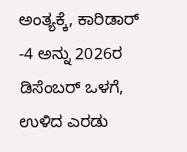ಅಂತ್ಯಕ್ಕೆ, ಕಾರಿಡಾರ್ -4 ಅನ್ನು 2026ರ ಡಿಸೆಂಬರ್ ಒಳಗೆ, ಉಳಿದ ಎರಡು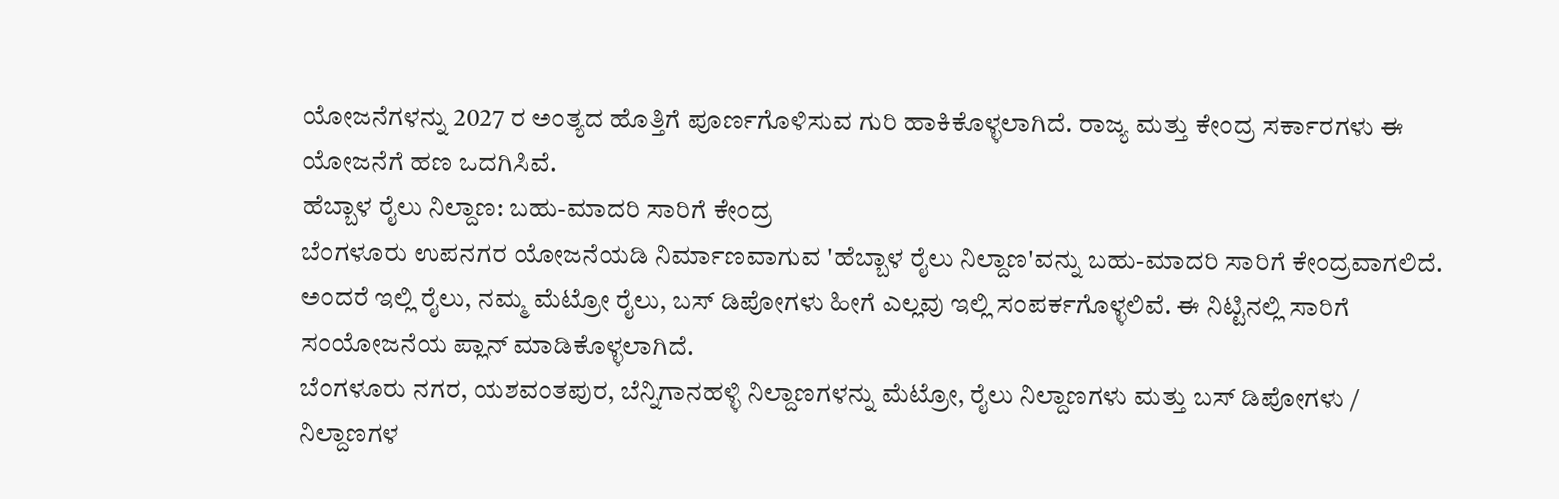ಯೋಜನೆಗಳನ್ನು 2027 ರ ಅಂತ್ಯದ ಹೊತ್ತಿಗೆ ಪೂರ್ಣಗೊಳಿಸುವ ಗುರಿ ಹಾಕಿಕೊಳ್ಳಲಾಗಿದೆ. ರಾಜ್ಯ ಮತ್ತು ಕೇಂದ್ರ ಸರ್ಕಾರಗಳು ಈ ಯೋಜನೆಗೆ ಹಣ ಒದಗಿಸಿವೆ.
ಹೆಬ್ಬಾಳ ರೈಲು ನಿಲ್ದಾಣ: ಬಹು-ಮಾದರಿ ಸಾರಿಗೆ ಕೇಂದ್ರ
ಬೆಂಗಳೂರು ಉಪನಗರ ಯೋಜನೆಯಡಿ ನಿರ್ಮಾಣವಾಗುವ 'ಹೆಬ್ಬಾಳ ರೈಲು ನಿಲ್ದಾಣ'ವನ್ನು ಬಹು-ಮಾದರಿ ಸಾರಿಗೆ ಕೇಂದ್ರವಾಗಲಿದೆ. ಅಂದರೆ ಇಲ್ಲಿ ರೈಲು, ನಮ್ಮ ಮೆಟ್ರೋ ರೈಲು, ಬಸ್ ಡಿಪೋಗಳು ಹೀಗೆ ಎಲ್ಲವು ಇಲ್ಲಿ ಸಂಪರ್ಕಗೊಳ್ಳಲಿವೆ. ಈ ನಿಟ್ಟಿನಲ್ಲಿ ಸಾರಿಗೆ ಸಂಯೋಜನೆಯ ಪ್ಲಾನ್ ಮಾಡಿಕೊಳ್ಳಲಾಗಿದೆ.
ಬೆಂಗಳೂರು ನಗರ, ಯಶವಂತಪುರ, ಬೆನ್ನಿಗಾನಹಳ್ಳಿ ನಿಲ್ದಾಣಗಳನ್ನು ಮೆಟ್ರೋ, ರೈಲು ನಿಲ್ದಾಣಗಳು ಮತ್ತು ಬಸ್ ಡಿಪೋಗಳು / ನಿಲ್ದಾಣಗಳ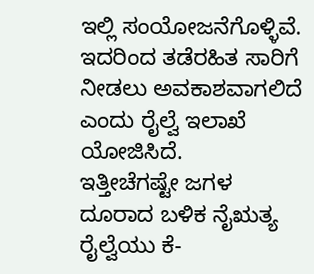ಇಲ್ಲಿ ಸಂಯೋಜನೆಗೊಳ್ಳಿವೆ. ಇದರಿಂದ ತಡೆರಹಿತ ಸಾರಿಗೆ ನೀಡಲು ಅವಕಾಶವಾಗಲಿದೆ ಎಂದು ರೈಲ್ವೆ ಇಲಾಖೆ ಯೋಜಿಸಿದೆ.
ಇತ್ತೀಚೆಗಷ್ಟೇ ಜಗಳ ದೂರಾದ ಬಳಿಕ ನೈಋತ್ಯ ರೈಲ್ವೆಯು ಕೆ-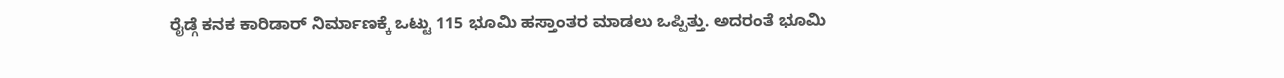ರೈಡ್ಗೆ ಕನಕ ಕಾರಿಡಾರ್ ನಿರ್ಮಾಣಕ್ಕೆ ಒಟ್ಟು 115 ಭೂಮಿ ಹಸ್ತಾಂತರ ಮಾಡಲು ಒಪ್ಪಿತ್ತು. ಅದರಂತೆ ಭೂಮಿ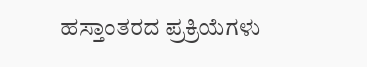ಹಸ್ತಾಂತರದ ಪ್ರಕ್ರಿಯೆಗಳು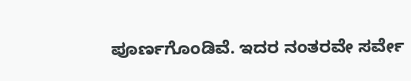ಪೂರ್ಣಗೊಂಡಿವೆ. ಇದರ ನಂತರವೇ ಸರ್ವೇ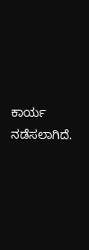ಕಾರ್ಯ ನಡೆಸಲಾಗಿದೆ.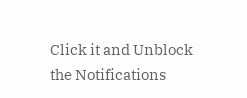Click it and Unblock the Notifications